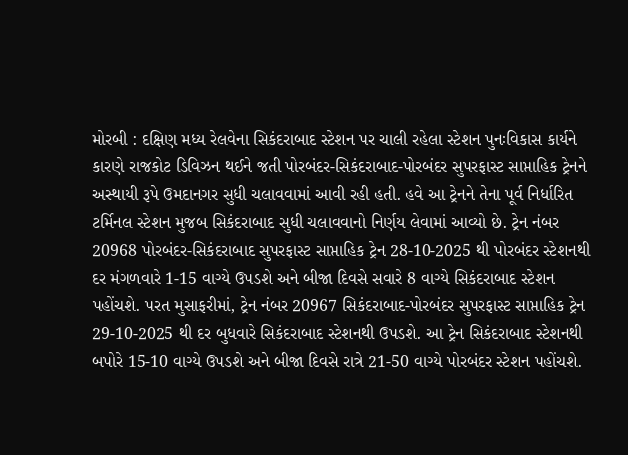મોરબી : દક્ષિણ મધ્ય રેલવેના સિકંદરાબાદ સ્ટેશન પર ચાલી રહેલા સ્ટેશન પુનઃવિકાસ કાર્યને કારણે રાજકોટ ડિવિઝન થઈને જતી પોરબંદર-સિકંદરાબાદ-પોરબંદર સુપરફાસ્ટ સાપ્તાહિક ટ્રેનને અસ્થાયી રૂપે ઉમદાનગર સુધી ચલાવવામાં આવી રહી હતી. હવે આ ટ્રેનને તેના પૂર્વ નિર્ધારિત ટર્મિનલ સ્ટેશન મુજબ સિકંદરાબાદ સુધી ચલાવવાનો નિર્ણય લેવામાં આવ્યો છે. ટ્રેન નંબર 20968 પોરબંદર-સિકંદરાબાદ સુપરફાસ્ટ સાપ્તાહિક ટ્રેન 28-10-2025 થી પોરબંદર સ્ટેશનથી દર મંગળવારે 1-15 વાગ્યે ઉપડશે અને બીજા દિવસે સવારે 8 વાગ્યે સિકંદરાબાદ સ્ટેશન પહોંચશે. પરત મુસાફરીમાં, ટ્રેન નંબર 20967 સિકંદરાબાદ-પોરબંદર સુપરફાસ્ટ સાપ્તાહિક ટ્રેન 29-10-2025 થી દર બુધવારે સિકંદરાબાદ સ્ટેશનથી ઉપડશે. આ ટ્રેન સિકંદરાબાદ સ્ટેશનથી બપોરે 15-10 વાગ્યે ઉપડશે અને બીજા દિવસે રાત્રે 21-50 વાગ્યે પોરબંદર સ્ટેશન પહોંચશે.